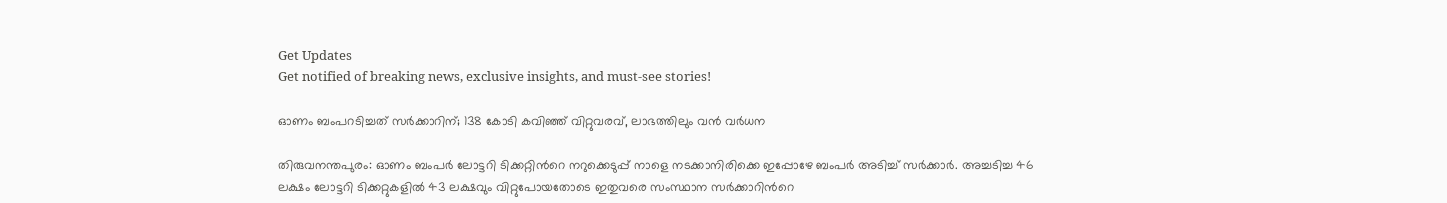Get Updates
Get notified of breaking news, exclusive insights, and must-see stories!

ഓണം ബംപറടിച്ചത് സര്‍ക്കാറിന്; 138 കോടി കവിഞ്ഞ് വിറ്റുവരവ്, ലാഭത്തിലും വന്‍ വര്‍ധന

തിരുവനന്തപുരം: ഓണം ബംപര്‍ ലോട്ടറി ടിക്കറ്റിന്‍റെ നറുക്കെടുപ്പ് നാളെ നടക്കാനിരിക്കെ ഇപ്പോഴേ ബംപര്‍ അടിച്ച് സര്‍ക്കാര്‍. അച്ചടിച്ച 46 ലക്ഷം ലോട്ടറി ടിക്കറ്റുകളില്‍ 43 ലക്ഷവും വിറ്റുപോയതോടെ ഇതുവരെ സംസ്ഥാന സര്‍ക്കാറിന്‍റെ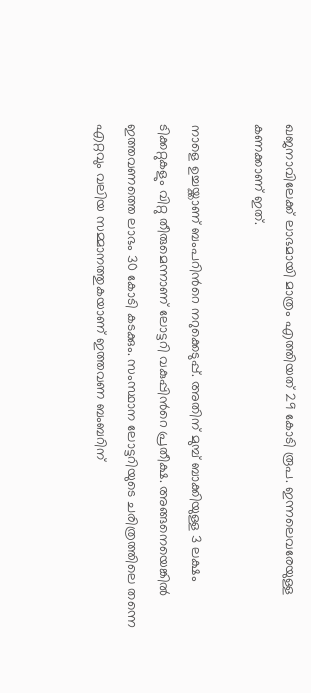ഖജനാവിലേക്ക് ലാഭമായി മാത്രം എത്തിയത് 29 കോടി രൂപ. ഇന്നലെവരേയുള്ള കണക്കാണ് ഇത്.

നാളെ ഉച്ചയ്ക്കാണ് ബംപറിന്‍റെ നറുക്കെടുപ്പ്. അതിന് മുമ്പ് ബാക്കിയുള്ള 3 ലക്ഷം ടിക്കറ്റുകളും വിറ്റു തീരുമെന്നാണ് ലോട്ടറി വകുപ്പിന്‍റെ പ്രതീക്ഷ. അങ്ങനെയെങ്കില്‍ ഇത്തവണത്തെ ലാഭം 30 കോടി കടക്കും. സംസ്ഥാന ലോട്ടറിയുടെ ചരിത്രത്തിലെ തന്നെ എറ്റവും വലിയ സമ്മാനത്തുകയാണ് ഇത്തവണ ബംബറിന്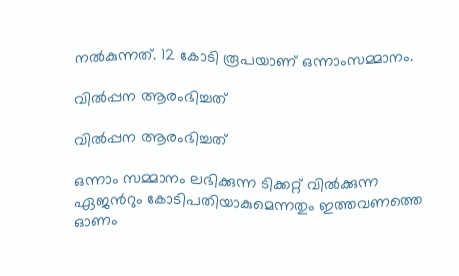നല്‍കുന്നത്. 12 കോടി രൂപയാണ് ഒന്നാംസമ്മാനം.

വില്‍പ്പന ആരംഭിച്ചത്

വില്‍പ്പന ആരംഭിച്ചത്

ഒന്നാം സമ്മാനം ലഭിക്കുന്ന ടിക്കറ്റ് വില്‍ക്കുന്ന ഏജന്‍റും കോടിപതിയാകുമെന്നതും ഇത്തവണത്തെ ഓണം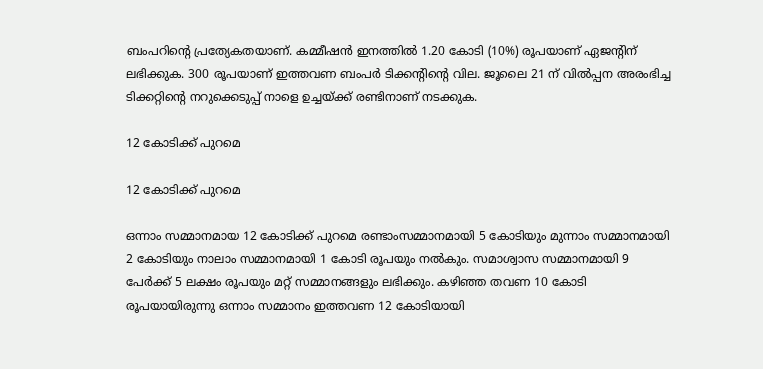ബംപറിന്‍റെ പ്രത്യേകതയാണ്. കമ്മീഷന്‍ ഇനത്തില്‍ 1.20 കോടി (10%) രൂപയാണ് ഏജന്‍റിന് ലഭിക്കുക. 300 രൂപയാണ് ഇത്തവണ ബംപര്‍ ടിക്കന്‍റിന്‍റെ വില. ജൂലൈ 21 ന് വില്‍പ്പന അരംഭിച്ച ടിക്കറ്റിന്‍റെ നറുക്കെടുപ്പ് നാളെ ഉച്ചയ്ക്ക് രണ്ടിനാണ് നടക്കുക.

12 കോടിക്ക് പുറമെ

12 കോടിക്ക് പുറമെ

ഒന്നാം സമ്മാനമായ 12 കോടിക്ക് പുറമെ രണ്ടാംസമ്മാനമായി 5 കോടിയും മുന്നാം സമ്മാനമായി 2 കോടിയും നാലാം സമ്മാനമായി 1 കോടി രൂപയും നല്‍കും. സമാശ്വാസ സമ്മാനമായി 9 പേര്‍ക്ക് 5 ലക്ഷം രൂപയും മറ്റ് സമ്മാനങ്ങളും ലഭിക്കും. കഴിഞ്ഞ തവണ 10 കോടി രൂപയായിരുന്നു ഒന്നാം സമ്മാനം ഇത്തവണ 12 കോടിയായി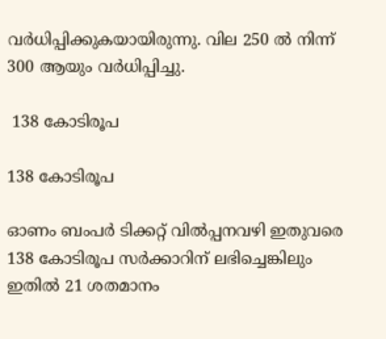വര്‍ധിപ്പിക്കുകയായിരുന്നു. വില 250 ല്‍ നിന്ന് 300 ആയും വര്‍ധിപ്പിച്ചു.

 138 കോടിരൂപ

138 കോടിരൂപ

ഓണം ബംപര്‍ ടിക്കറ്റ് വില്‍പ്പനവഴി ഇതുവരെ 138 കോടിരൂപ സര്‍ക്കാറിന് ലഭിച്ചെങ്കിലും ഇതില്‍ 21 ശതമാനം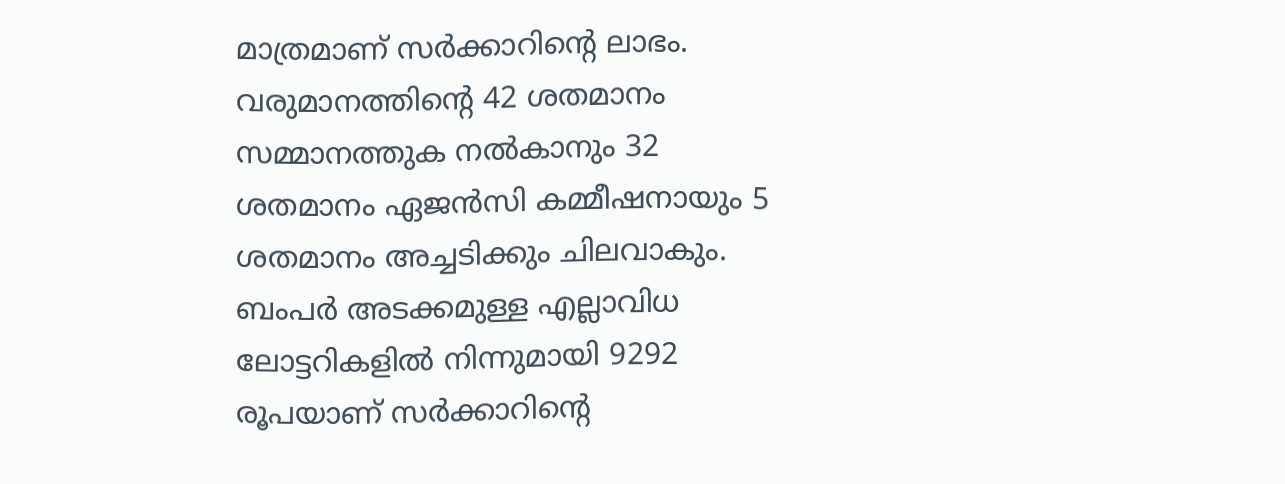മാത്രമാണ് സര്‍ക്കാറിന്‍റെ ലാഭം. വരുമാനത്തിന്‍റെ 42 ശതമാനം സമ്മാനത്തുക നല്‍കാനും 32 ശതമാനം ഏജന്‍സി കമ്മീഷനായും 5 ശതമാനം അച്ചടിക്കും ചിലവാകും. ബംപര്‍ അടക്കമുള്ള എല്ലാവിധ ലോട്ടറികളില്‍ നിന്നുമായി 9292 രൂപയാണ് സര്‍ക്കാറിന്‍റെ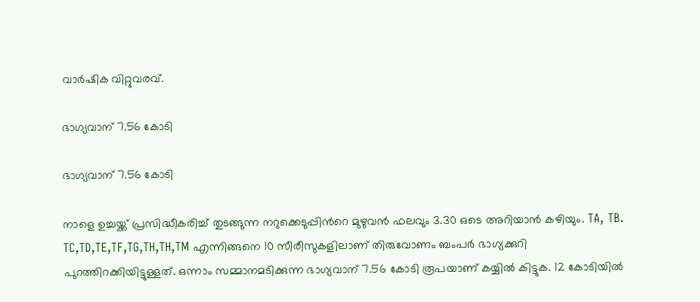വാര്‍ഷിക വിറ്റുവരവ്.

ഭാഗ്യവാന് 7.56 കോടി

ഭാഗ്യവാന് 7.56 കോടി

നാളെ ഉച്ചയ്ക്ക് പ്രസിദ്ധീകരിച്ച് തുടങ്ങുന്ന നറുക്കെടുപ്പിന്‍റെ മുഴുവന്‍ ഫലവും 3.30 ഒടെ അറിയാന്‍ കഴിയും. TA, TB. TC,TD,TE,TF,TG,TH,TH,TM എന്നിങ്ങനെ 10 സീരീസുകളിലാണ് തിരുവോണം ബംപര്‍ ഭാഗ്യക്കുറി പുറത്തിറക്കിയിട്ടുള്ളത്. ഒന്നാം സമ്മാനമടിക്കുന്ന ഭാഗ്യവാന് 7.56 കോടി രൂപയാണ് കയ്യില്‍ കിട്ടുക. 12 കോടിയില്‍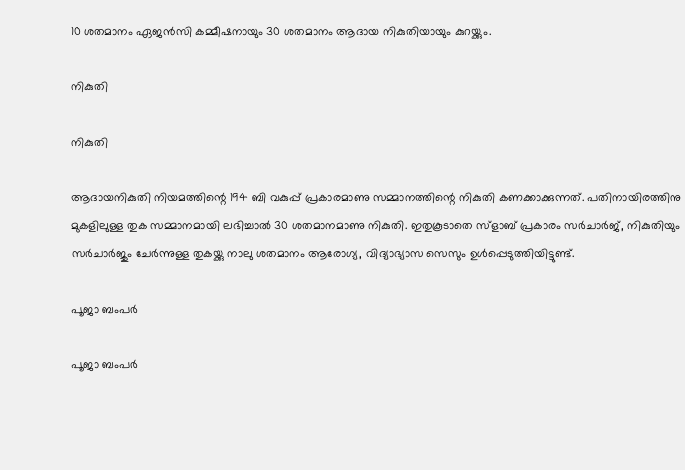10 ശതമാനം ഏജന്‍സി കമ്മീഷനായും 30 ശതമാനം ആദായ നികുതിയായും കുറയ്ക്കും.

നികുതി

നികുതി

ആദായനികുതി നിയമത്തിന്റെ 194 ബി വകുപ്പ് പ്രകാരമാണു സമ്മാനത്തിന്റെ നികുതി കണക്കാക്കുന്നത്. പതിനായിരത്തിനു മുകളിലുള്ള തുക സമ്മാനമായി ലഭിച്ചാല്‍ 30 ശതമാനമാണു നികുതി. ഇതുകൂടാതെ സ്‌ളാബ് പ്രകാരം സര്‍ചാര്‍ജ്, നികുതിയും സര്‍ചാര്‍ജും ചേര്‍ന്നുള്ള തുകയ്ക്കു നാലു ശതമാനം ആരോഗ്യ, വിദ്യാഭ്യാസ സെസും ഉള്‍പ്പെടുത്തിയിട്ടുണ്ട്.

പൂജാ ബംപര്‍

പൂജാ ബംപര്‍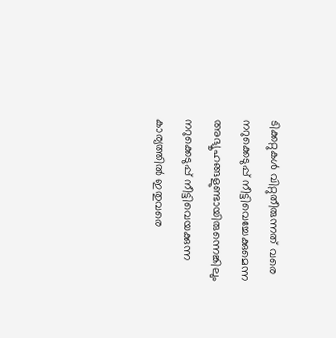ടിക്കറ്റുകള്‍ വിറ്റുതീരുന്നത് വരെ നറുക്കെടുപ്പ് നീട്ടിവെച്ചേക്കുമെന്ന അഭ്യൂഹങ്ങളുണ്ടായിരുന്നെങ്കിലും നറുക്കെടുപ്പ് നീട്ടിവെയക്കുന്ന കാര്യത്തില്‍ ഇതുവരെ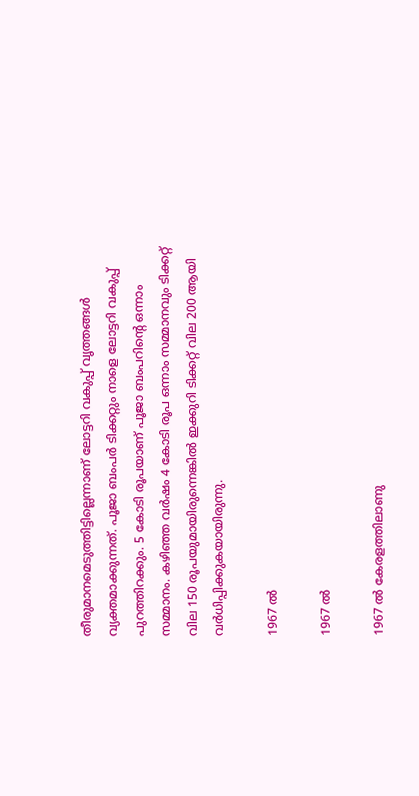തീരുമാനമെടുത്തിട്ടില്ലെന്നാണ് ലോട്ടറി വകുപ്പ് വൃത്തങ്ങള്‍ വ്യക്തമാക്കുന്നത്. പൂജാ ബംപര്‍ ടിക്കറ്റും നാളെ ലോട്ടറി വകുപ്പ് പുറത്തിറക്കും. 5 കോടി രൂപയാണ് പൂജാ ബംപറിന്‍റെ ഒന്നാം സമ്മാനം. കഴിഞ്ഞ വര്‍ഷം 4 കോടി രൂപ ഒന്നാം സമ്മാനവും ടിക്കറ്റ് വില 150 രൂപയുമായിരുന്നെങ്കില്‍ ഇക്കുറി ടിക്കറ്റ് വില 200 ആയി വര്‍ധിപ്പിക്കുകയായിരുന്നു.

1967 ല്‍

1967 ല്‍

1967 ല്‍ കേരളത്തിലാണു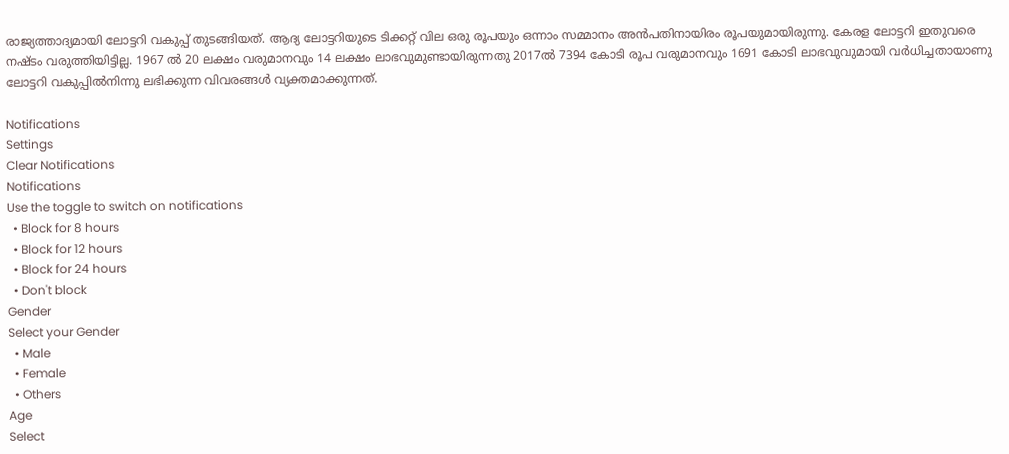രാജ്യത്താദ്യമായി ലോട്ടറി വകുപ്പ് തുടങ്ങിയത്. ആദ്യ ലോട്ടറിയുടെ ടിക്കറ്റ് വില ഒരു രൂപയും ഒന്നാം സമ്മാനം അന്‍പതിനായിരം രൂപയുമായിരുന്നു. കേരള ലോട്ടറി ഇതുവരെ നഷ്ടം വരുത്തിയിട്ടില്ല. 1967 ല്‍ 20 ലക്ഷം വരുമാനവും 14 ലക്ഷം ലാഭവുമുണ്ടായിരുന്നതു 2017ല്‍ 7394 കോടി രൂപ വരുമാനവും 1691 കോടി ലാഭവുവുമായി വര്‍ധിച്ചതായാണു ലോട്ടറി വകുപ്പില്‍നിന്നു ലഭിക്കുന്ന വിവരങ്ങള്‍ വ്യക്തമാക്കുന്നത്.

Notifications
Settings
Clear Notifications
Notifications
Use the toggle to switch on notifications
  • Block for 8 hours
  • Block for 12 hours
  • Block for 24 hours
  • Don't block
Gender
Select your Gender
  • Male
  • Female
  • Others
Age
Select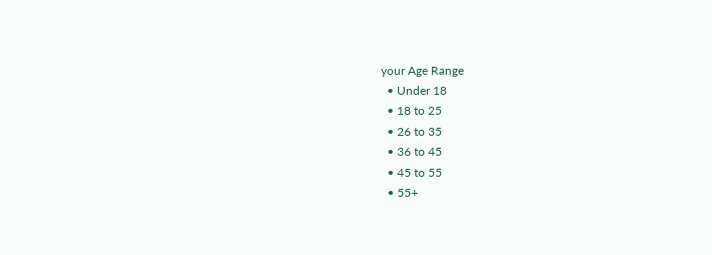your Age Range
  • Under 18
  • 18 to 25
  • 26 to 35
  • 36 to 45
  • 45 to 55
  • 55+